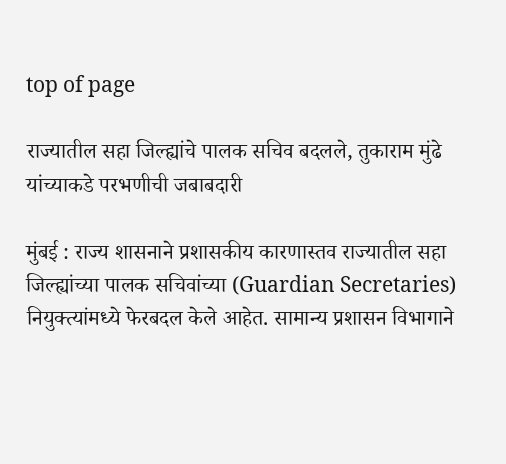top of page

राज्यातील सहा जिल्ह्यांचे पालक सचिव बदलले, तुकाराम मुंढे यांच्याकडे परभणीची जबाबदारी

मुंबई : राज्य शासनाने प्रशासकीय कारणास्तव राज्यातील सहा जिल्ह्यांच्या पालक सचिवांच्या (Guardian Secretaries) नियुक्त्यांमध्ये फेरबदल केले आहेत. सामान्य प्रशासन विभागाने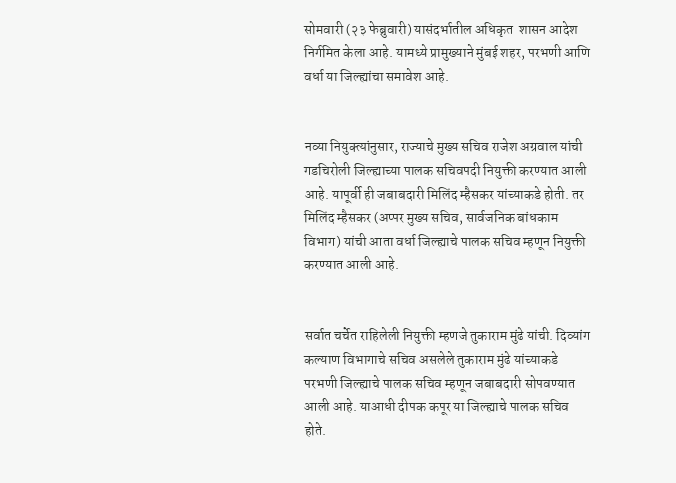सोमवारी (२३ फेब्रुवारी) यासंदर्भातील अधिकृत  शासन आदेश निर्गमित केला आहे. यामध्ये प्रामुख्याने मुंबई शहर, परभणी आणि वर्धा या जिल्ह्यांचा समावेश आहे.


नव्या नियुक्त्यांनुसार, राज्याचे मुख्य सचिव राजेश अग्रवाल यांची गडचिरोली जिल्ह्याच्या पालक सचिवपदी नियुक्ती करण्यात आली आहे. यापूर्वी ही जबाबदारी मिलिंद म्हैसकर यांच्याकडे होती. तर मिलिंद म्हैसकर (अप्पर मुख्य सचिव, सार्वजनिक बांधकाम विभाग) यांची आता वर्धा जिल्ह्याचे पालक सचिव म्हणून नियुक्ती करण्यात आली आहे.


सर्वात चर्चेत राहिलेली नियुक्ती म्हणजे तुकाराम मुंढे यांची. दिव्यांग कल्याण विभागाचे सचिव असलेले तुकाराम मुंढे यांच्याकडे परभणी जिल्ह्याचे पालक सचिव म्हणून जबाबदारी सोपवण्यात आली आहे. याआधी दीपक कपूर या जिल्ह्याचे पालक सचिव होते.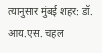त्यानुसार मुंबई शहर: डॉ. आय.एस. चहल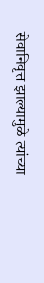सेवानिवृत्त झाल्यामुळे त्यांच्या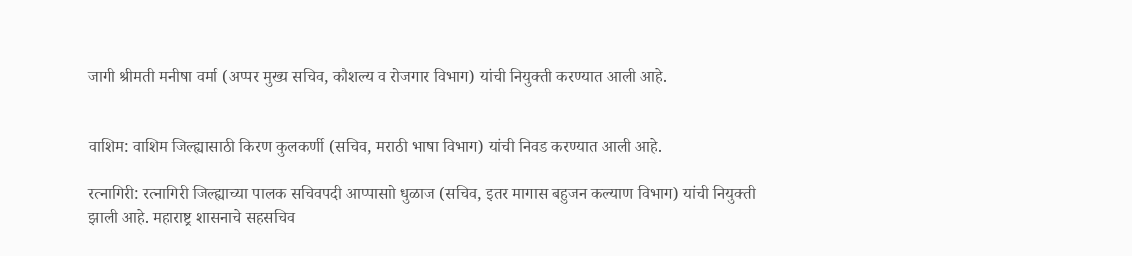जागी श्रीमती मनीषा वर्मा (अप्पर मुख्य सचिव, कौशल्य व रोजगार विभाग) यांची नियुक्ती करण्यात आली आहे.


वाशिम: वाशिम जिल्ह्यासाठी किरण कुलकर्णी (सचिव, मराठी भाषा विभाग) यांची निवड करण्यात आली आहे.

रत्नागिरी: रत्नागिरी जिल्ह्याच्या पालक सचिवपदी आप्पासाो धुळाज (सचिव, इतर मागास बहुजन कल्याण विभाग) यांची नियुक्ती झाली आहे. महाराष्ट्र शासनाचे सहसचिव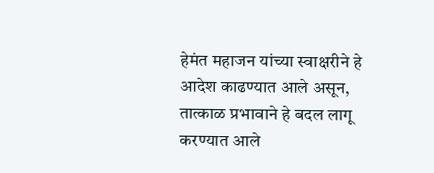हेमंत महाजन यांच्या स्वाक्षरीने हे आदेश काढण्यात आले असून, तात्काळ प्रभावाने हे बदल लागू करण्यात आले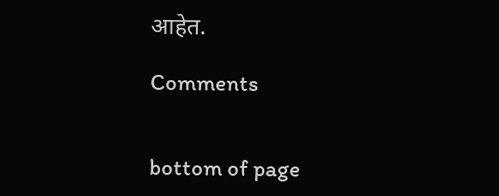आहेत.

Comments


bottom of page